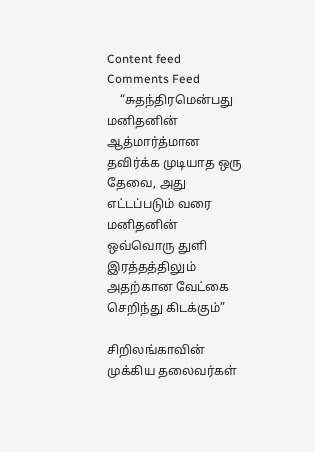Content feed Comments Feed
    “சுதந்திரமென்பது மனிதனின் ஆத்மார்த்மான தவிர்க்க முடியாத ஒரு தேவை, அது எட்டப்படும் வரை மனிதனின் ஒவ்வொரு துளி இரத்தத்திலும் அதற்கான வேட்கை செறிந்து கிடக்கும்”

சிறிலங்காவின் முக்கிய தலைவர்கள்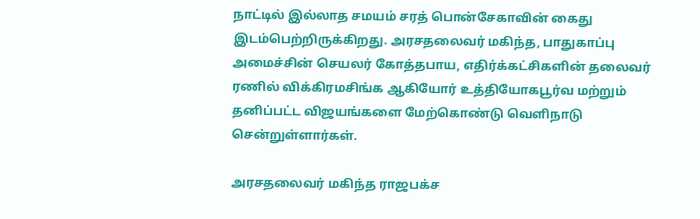நாட்டில் இல்லாத சமயம் சரத் பொன்சேகாவின் கைது இடம்பெற்றிருக்கிறது. அரசதலைவர் மகிந்த, பாதுகாப்பு அமைச்சின் செயலர் கோத்தபாய, எதிர்க்கட்சிகளின் தலைவர் ரணில் விக்கிரமசிங்க ஆகியோர் உத்தியோகபூர்வ மற்றும் தனிப்பட்ட விஜயங்களை மேற்கொண்டு வெளிநாடு சென்றுள்ளார்கள்.

அரசதலைவர் மகிந்த ராஜபக்ச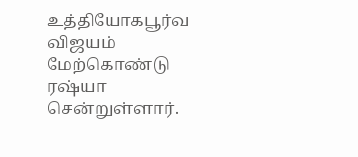உத்தியோகபூர்வ விஜயம் மேற்கொண்டு ரஷ்யா சென்றுள்ளார்.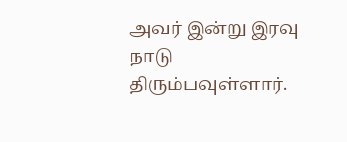அவர் இன்று இரவு நாடு திரும்பவுள்ளார்.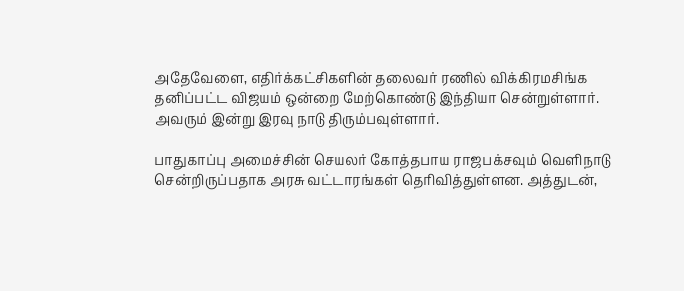அதேவேளை, எதிர்க்கட்சிகளின் தலைவர் ரணில் விக்கிரமசிங்க தனிப்பட்ட விஜயம் ஒன்றை மேற்கொண்டு இந்தியா சென்றுள்ளார். அவரும் இன்று இரவு நாடு திரும்பவுள்ளார்.

பாதுகாப்பு அமைச்சின் செயலர் கோத்தபாய ராஜபக்சவும் வெளிநாடு சென்றிருப்பதாக அரசு வட்டாரங்கள் தெரிவித்துள்ளன. அத்துடன்,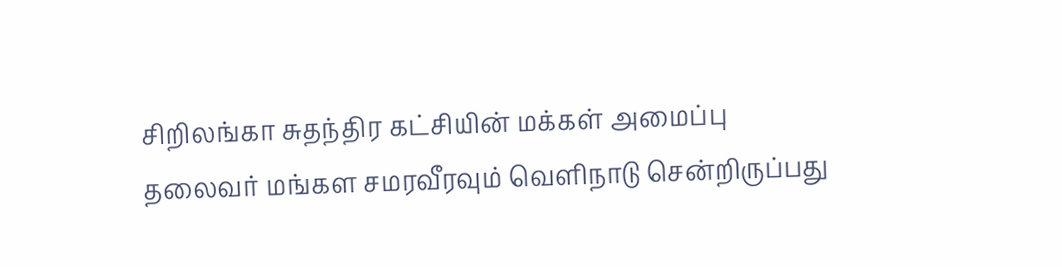சிறிலங்கா சுதந்திர கட்சியின் மக்கள் அமைப்பு தலைவர் மங்கள சமரவீரவும் வெளிநாடு சென்றிருப்பது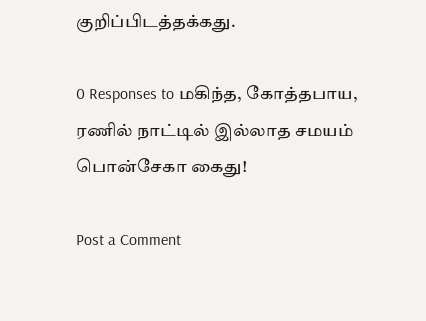குறிப்பிடத்தக்கது.

0 Responses to மகிந்த, கோத்தபாய, ரணில் நாட்டில் இல்லாத சமயம் பொன்சேகா கைது!

Post a Comment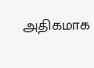அதிகமாக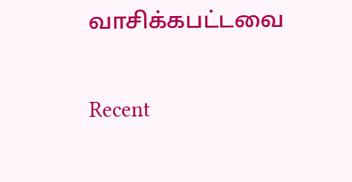வாசிக்கபட்டவை

Recent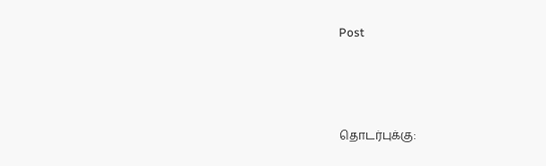Post



தொடர்புக்கு: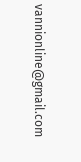vannionline@gmail.com